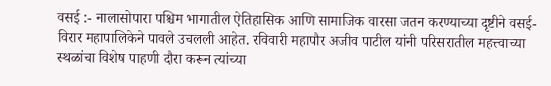वसई :- नालासोपारा पश्चिम भागातील ऐतिहासिक आणि सामाजिक वारसा जतन करण्याच्या दृष्टीने वसई-विरार महापालिकेने पावले उचलली आहेत. रविवारी महापौर अजीव पाटील यांनी परिसरातील महत्त्वाच्या स्थळांचा विशेष पाहणी दौरा करून त्यांच्या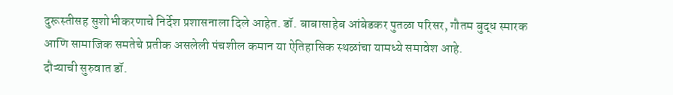दुरूस्तीसह सुशोभीकरणाचे निर्देश प्रशासनाला दिले आहेत. डॉ. बाबासाहेब आंबेडकर पुतळा परिसर, गौतम बुद्ध स्मारक आणि सामाजिक समतेचे प्रतीक असलेली पंचशील कमान या ऐतिहासिक स्थळांचा यामध्ये समावेश आहे.
दौऱ्याची सुरुवात डॉ.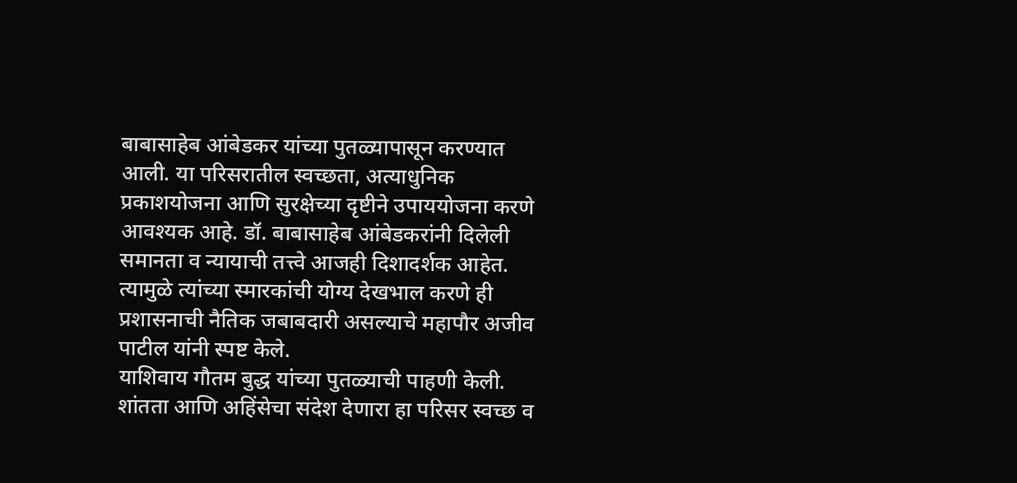बाबासाहेब आंबेडकर यांच्या पुतळ्यापासून करण्यात आली. या परिसरातील स्वच्छता, अत्याधुनिक प्रकाशयोजना आणि सुरक्षेच्या दृष्टीने उपाययोजना करणे आवश्यक आहे. डॉ. बाबासाहेब आंबेडकरांनी दिलेली समानता व न्यायाची तत्त्वे आजही दिशादर्शक आहेत. त्यामुळे त्यांच्या स्मारकांची योग्य देखभाल करणे ही प्रशासनाची नैतिक जबाबदारी असल्याचे महापौर अजीव पाटील यांनी स्पष्ट केले.
याशिवाय गौतम बुद्ध यांच्या पुतळ्याची पाहणी केली. शांतता आणि अहिंसेचा संदेश देणारा हा परिसर स्वच्छ व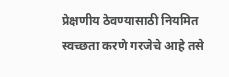प्रेक्षणीय ठेवण्यासाठी नियमित स्वच्छता करणे गरजेचे आहे तसे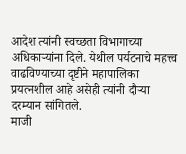आदेश त्यांनी स्वच्छता विभागाच्या अधिकाऱ्यांना दिले. येथील पर्यटनाचे महत्त्व वाढविण्याच्या दृष्टीने महापालिका प्रयत्नशील आहे असेही त्यांनी दौऱ्या दरम्यान सांगितले.
माजी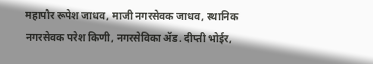महापौर रूपेश जाधव, माजी नगरसेवक जाधव, स्थानिक नगरसेवक परेश किणी, नगरसेविका ॲड. दीप्ती भोईर,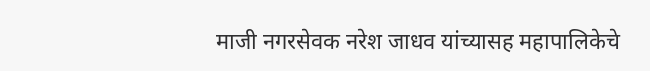माजी नगरसेवक नरेश जाधव यांच्यासह महापालिकेचे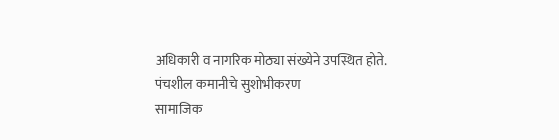अधिकारी व नागरिक मोठ्या संख्येने उपस्थित होते.
पंचशील कमानीचे सुशोभीकरण
सामाजिक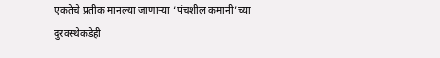एकतेचे प्रतीक मानल्या जाणाऱ्या ‘पंचशील कमानी’च्या दुरवस्थेकडेही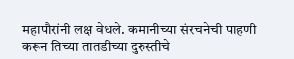महापौरांनी लक्ष वेधले. कमानीच्या संरचनेची पाहणी करून तिच्या तातडीच्या दुरुस्तीचे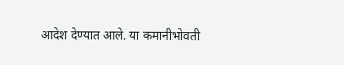आदेश देण्यात आले. या कमानीभोवती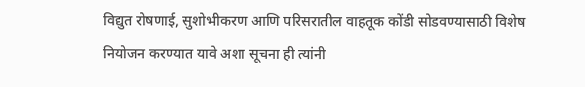विद्युत रोषणाई, सुशोभीकरण आणि परिसरातील वाहतूक कोंडी सोडवण्यासाठी विशेष नियोजन करण्यात यावे अशा सूचना ही त्यांनी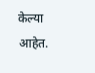केल्या आहेत.